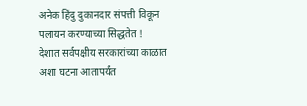अनेक हिंदु दुकानदार संपत्ती विकून पलायन करण्याच्या सिद्धतेत !
देशात सर्वपक्षीय सरकारांच्या काळात अशा घटना आतापर्यंत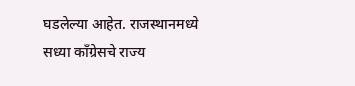घडलेल्या आहेत. राजस्थानमध्ये सध्या काँग्रेसचे राज्य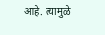आहे. त्यामुळे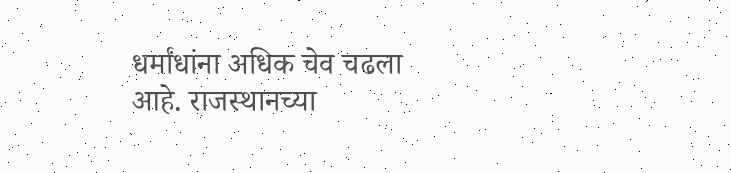धर्मांधांना अधिक चेव चढला आहे. राजस्थानच्या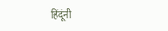हिंदूंनी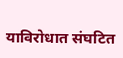याविरोधात संघटित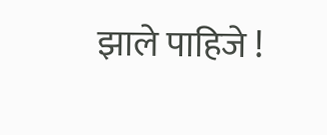झाले पाहिजे !